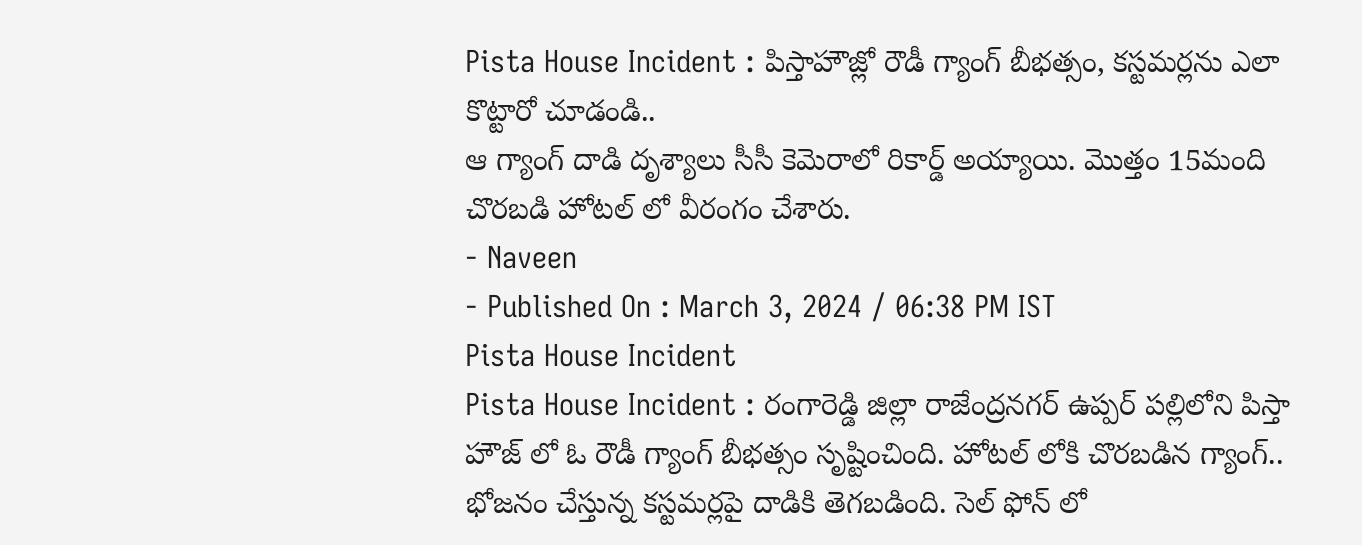Pista House Incident : పిస్తాహౌజ్లో రౌడీ గ్యాంగ్ బీభత్సం, కస్టమర్లను ఎలా కొట్టారో చూడండి..
ఆ గ్యాంగ్ దాడి దృశ్యాలు సీసీ కెమెరాలో రికార్డ్ అయ్యాయి. మొత్తం 15మంది చొరబడి హోటల్ లో వీరంగం చేశారు.
- Naveen
- Published On : March 3, 2024 / 06:38 PM IST
Pista House Incident
Pista House Incident : రంగారెడ్డి జిల్లా రాజేంద్రనగర్ ఉప్పర్ పల్లిలోని పిస్తా హౌజ్ లో ఓ రౌడీ గ్యాంగ్ బీభత్సం సృష్టించింది. హోటల్ లోకి చొరబడిన గ్యాంగ్.. భోజనం చేస్తున్న కస్టమర్లపై దాడికి తెగబడింది. సెల్ ఫోన్ లో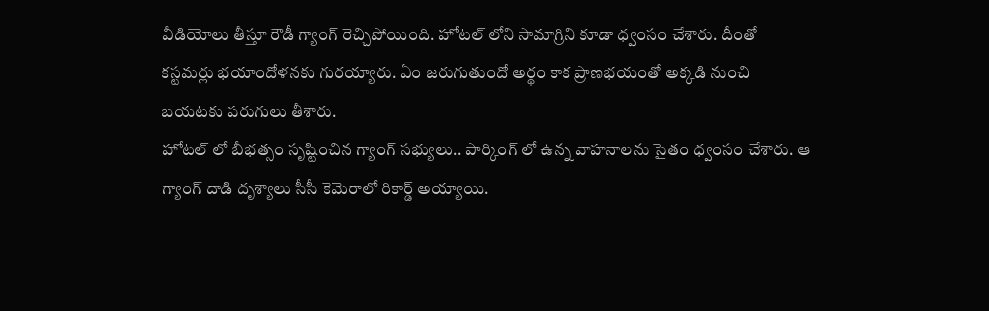వీడియోలు తీస్తూ రౌడీ గ్యాంగ్ రెచ్చిపోయింది. హోటల్ లోని సామాగ్రిని కూడా ధ్వంసం చేశారు. దీంతో కస్టమర్లు భయాందోళనకు గురయ్యారు. ఏం జరుగుతుందో అర్థం కాక ప్రాణభయంతో అక్కడి నుంచి బయటకు పరుగులు తీశారు.
హోటల్ లో బీభత్సం సృష్టించిన గ్యాంగ్ సభ్యులు.. పార్కింగ్ లో ఉన్న వాహనాలను సైతం ధ్వంసం చేశారు. ఆ గ్యాంగ్ దాడి దృశ్యాలు సీసీ కెమెరాలో రికార్డ్ అయ్యాయి.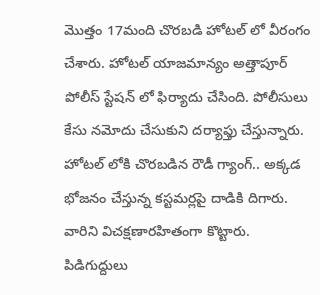మొత్తం 17మంది చొరబడి హోటల్ లో వీరంగం చేశారు. హోటల్ యాజమాన్యం అత్తాపూర్ పోలీస్ స్టేషన్ లో ఫిర్యాదు చేసింది. పోలీసులు కేసు నమోదు చేసుకుని దర్యాఫ్తు చేస్తున్నారు.
హోటల్ లోకి చొరబడిన రౌడీ గ్యాంగ్.. అక్కడ భోజనం చేస్తున్న కస్టమర్లపై దాడికి దిగారు. వారిని విచక్షణారహితంగా కొట్టారు. పిడిగుద్దులు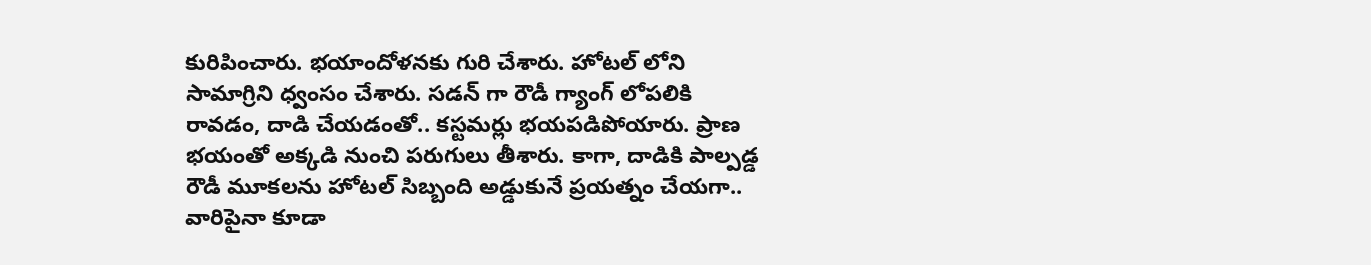కురిపించారు. భయాందోళనకు గురి చేశారు. హోటల్ లోని సామాగ్రిని ధ్వంసం చేశారు. సడన్ గా రౌడీ గ్యాంగ్ లోపలికి రావడం, దాడి చేయడంతో.. కస్టమర్లు భయపడిపోయారు. ప్రాణ భయంతో అక్కడి నుంచి పరుగులు తీశారు. కాగా, దాడికి పాల్పడ్డ రౌడీ మూకలను హోటల్ సిబ్బంది అడ్డుకునే ప్రయత్నం చేయగా.. వారిపైనా కూడా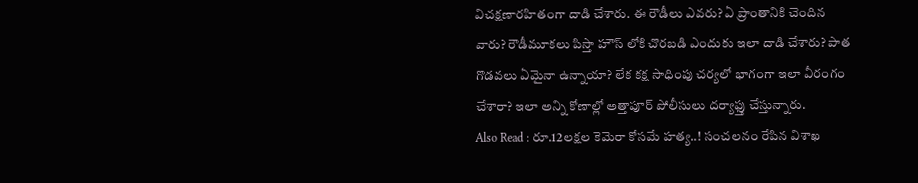విచక్షణారహితంగా దాడి చేశారు. ఈ రౌడీలు ఎవరు? ఏ ప్రాంతానికి చెందిన వారు? రౌడీమూకలు పిస్తా హౌస్ లోకి చొరబడి ఎందుకు ఇలా దాడి చేశారు? పాత గొడవలు ఏమైనా ఉన్నాయా? లేక కక్ష సాధింపు చర్యలో భాగంగా ఇలా వీరంగం చేశారా? ఇలా అన్ని కోణాల్లో అత్తాపూర్ పోలీసులు దర్యాఫ్తు చేస్తున్నారు.
Also Read : రూ.12లక్షల కెమెరా కోసమే హత్య..! సంచలనం రేపిన విశాఖ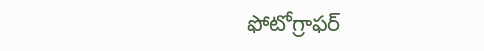ఫోటోగ్రాఫర్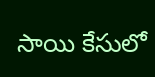సాయి కేసులో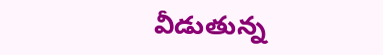వీడుతున్న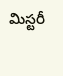మిస్టరీ